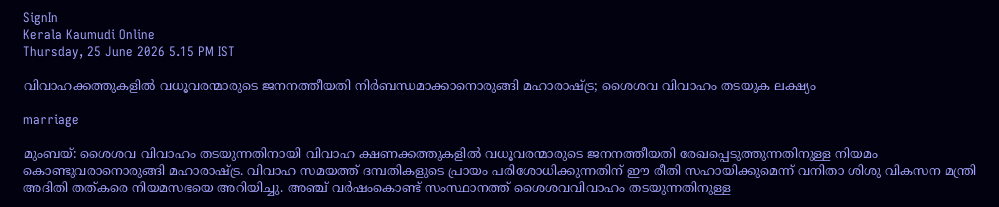SignIn
Kerala Kaumudi Online
Thursday, 25 June 2026 5.15 PM IST

വിവാഹക്കത്തുകളിൽ വധൂവരന്മാരുടെ ജനനത്തീയതി നിർബന്ധമാക്കാനൊരുങ്ങി മഹാരാഷ്‌ട്ര; ശൈശവ വിവാഹം തടയുക ലക്ഷ്യം

marriage

മുംബയ്: ശൈശവ വിവാഹം തടയുന്നതിനായി വിവാഹ ക്ഷണക്കത്തുകളിൽ വധൂവരന്മാരുടെ ജനനത്തീയതി രേഖപ്പെടുത്തുന്നതിനുള്ള നിയമം കൊണ്ടുവരാനൊരുങ്ങി മഹാരാഷ്‌ട്ര. വിവാഹ സമയത്ത് ദമ്പതികളുടെ പ്രായം പരിശോധിക്കുന്നതിന് ഈ രീതി സഹായിക്കുമെന്ന് വനിതാ ശിശു വികസന മന്ത്രി അദിതി തത്കരെ നിയമസഭയെ അറിയിച്ചു. അഞ്ച് വർഷംകൊണ്ട് സംസ്ഥാനത്ത് ശൈശവവിവാഹം തടയുന്നതിനുള്ള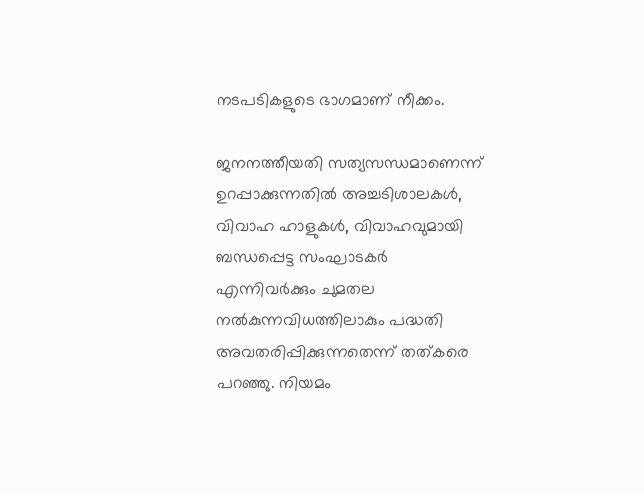നടപടികളുടെ ഭാഗമാണ് നീക്കം.

ജനനത്തീയതി സത്യസന്ധമാണെന്ന് ഉറപ്പാക്കുന്നതിൽ അച്ചടിശാലകൾ, വിവാഹ ഹാളുകൾ, വിവാഹവുമായി ബന്ധപ്പെട്ട സംഘാടകർ എന്നിവർക്കും ചുമതല നൽകുന്നവിധത്തിലാകും പദ്ധതി അവതരിപ്പിക്കുന്നതെന്ന് തത്‌കരെ പറഞ്ഞു. നിയമം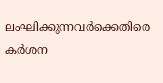ലംഘിക്കുന്നവ‌ർക്കെതിരെ കർശന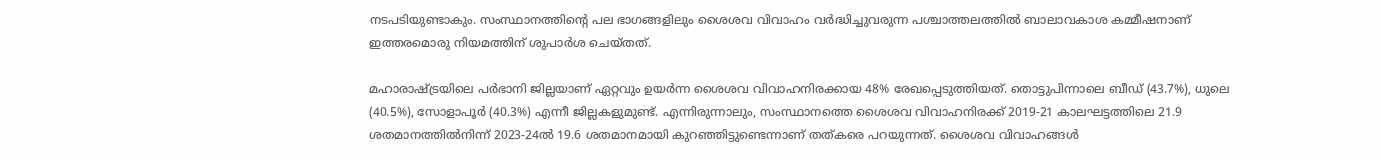നടപടിയുണ്ടാകും. സംസ്ഥാനത്തിന്റെ പല ഭാഗങ്ങളിലും ശൈശവ വിവാഹം വർദ്ധിച്ചുവരുന്ന പശ്ചാത്തലത്തിൽ ബാലാവകാശ കമ്മീഷനാണ് ഇത്തരമൊരു നിയമത്തിന് ശുപാർശ ചെയ്‌തത്.

മഹാരാഷ്‌ട്രയിലെ പർഭാനി ജില്ലയാണ് ഏറ്റവും ഉയർന്ന ശൈശവ വിവാഹനിരക്കായ 48% രേഖപ്പെടുത്തിയത്. തൊട്ടുപിന്നാലെ ബീഡ് (43.7%), ധുലെ (40.5%), സോളാപൂർ (40.3%) എന്നീ ജില്ലകളുമുണ്ട്. എന്നിരുന്നാലും, സംസ്ഥാനത്തെ ശൈശവ വിവാഹനിരക്ക് 2019-21 കാലഘട്ടത്തിലെ 21.9 ശതമാനത്തിൽനിന്ന് 2023-24ൽ 19.6 ശതമാനമായി കുറഞ്ഞിട്ടുണ്ടെന്നാണ് തത്‌കരെ പറയുന്നത്. ശൈശവ വിവാഹങ്ങൾ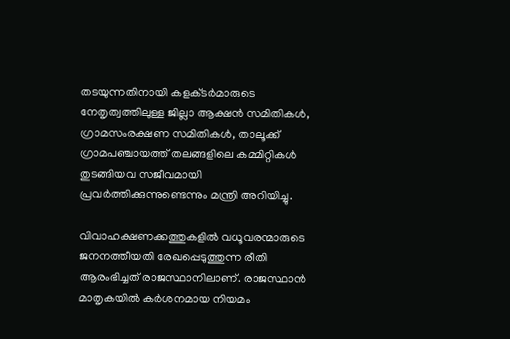തടയുന്നതിനായി കളക്‌ടർമാരുടെ നേതൃത്വത്തിലുള്ള ജില്ലാ ആക്ഷൻ സമിതികൾ, ഗ്രാമസംരക്ഷണ സമിതികൾ, താലൂക്ക് ഗ്രാമപഞ്ചായത്ത് തലങ്ങളിലെ കമ്മിറ്റികൾ തുടങ്ങിയവ സജീവമായി പ്രവർത്തിക്കുന്നുണ്ടെന്നും മന്ത്രി അറിയിച്ചു.

വിവാഹക്ഷണക്കത്തുകളിൽ വധൂവരന്മാരുടെ ജനനത്തീയതി രേഖപ്പെടുത്തുന്ന രീതി ആരംഭിച്ചത് രാജസ്ഥാനിലാണ്. രാജസ്ഥാൻ മാതൃകയിൽ കർശനമായ നിയമം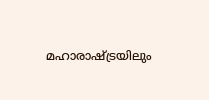മഹാരാഷ്‌ട്രയിലും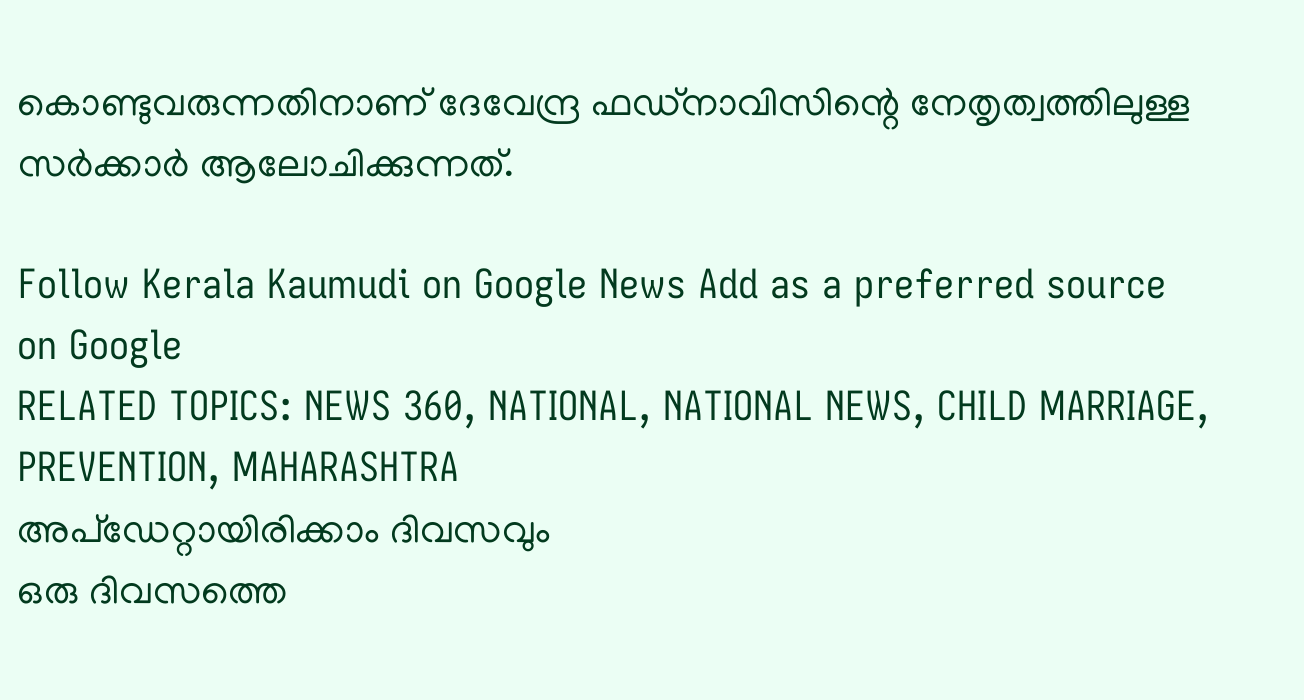കൊണ്ടുവരുന്നതിനാണ് ദേവേന്ദ്ര ഫഡ്‌നാവിസിന്റെ നേതൃത്വത്തിലുള്ള സർക്കാർ ആലോചിക്കുന്നത്.

Follow Kerala Kaumudi on Google News Add as a preferred source on Google
RELATED TOPICS: NEWS 360, NATIONAL, NATIONAL NEWS, CHILD MARRIAGE, PREVENTION, MAHARASHTRA
അപ്ഡേറ്റായിരിക്കാം ദിവസവും
ഒരു ദിവസത്തെ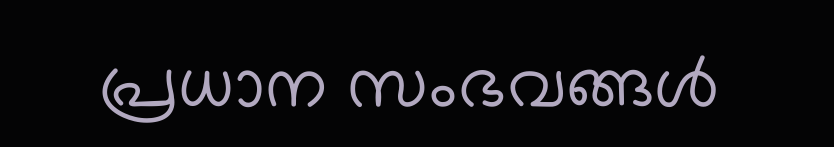പ്രധാന സംഭവങ്ങൾ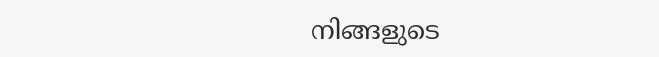നിങ്ങളുടെ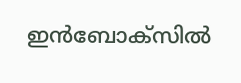ഇൻബോക്സിൽ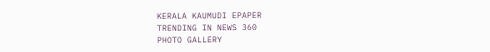KERALA KAUMUDI EPAPER
TRENDING IN NEWS 360
PHOTO GALLERY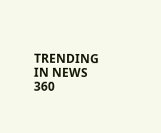TRENDING IN NEWS 360